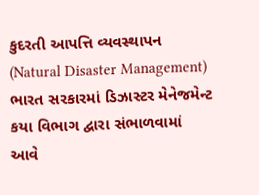કુદરતી આપત્તિ વ્યવસ્થાપન (Natural Disaster Management) ભારત સરકારમાં ડિઝાસ્ટર મેનેજમેન્ટ કયા વિભાગ દ્વારા સંભાળવામાં આવે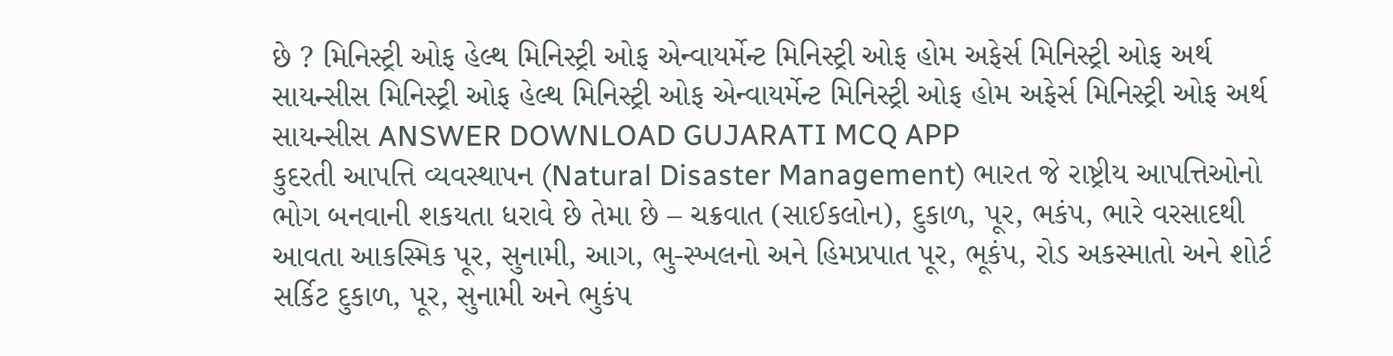છે ? મિનિસ્ટ્રી ઓફ હેલ્થ મિનિસ્ટ્રી ઓફ એન્વાયર્મેન્ટ મિનિસ્ટ્રી ઓફ હોમ અફેર્સ મિનિસ્ટ્રી ઓફ અર્થ સાયન્સીસ મિનિસ્ટ્રી ઓફ હેલ્થ મિનિસ્ટ્રી ઓફ એન્વાયર્મેન્ટ મિનિસ્ટ્રી ઓફ હોમ અફેર્સ મિનિસ્ટ્રી ઓફ અર્થ સાયન્સીસ ANSWER DOWNLOAD GUJARATI MCQ APP
કુદરતી આપત્તિ વ્યવસ્થાપન (Natural Disaster Management) ભારત જે રાષ્ટ્રીય આપત્તિઓનો ભોગ બનવાની શકયતા ધરાવે છે તેમા છે – ચક્રવાત (સાઈકલોન), દુકાળ, પૂર, ભકંપ, ભારે વરસાદથી આવતા આકસ્મિક પૂર, સુનામી, આગ, ભુ-સ્ખલનો અને હિમપ્રપાત પૂર, ભૂકંપ, રોડ અકસ્માતો અને શોર્ટ સર્કિટ દુકાળ, પૂર, સુનામી અને ભુકંપ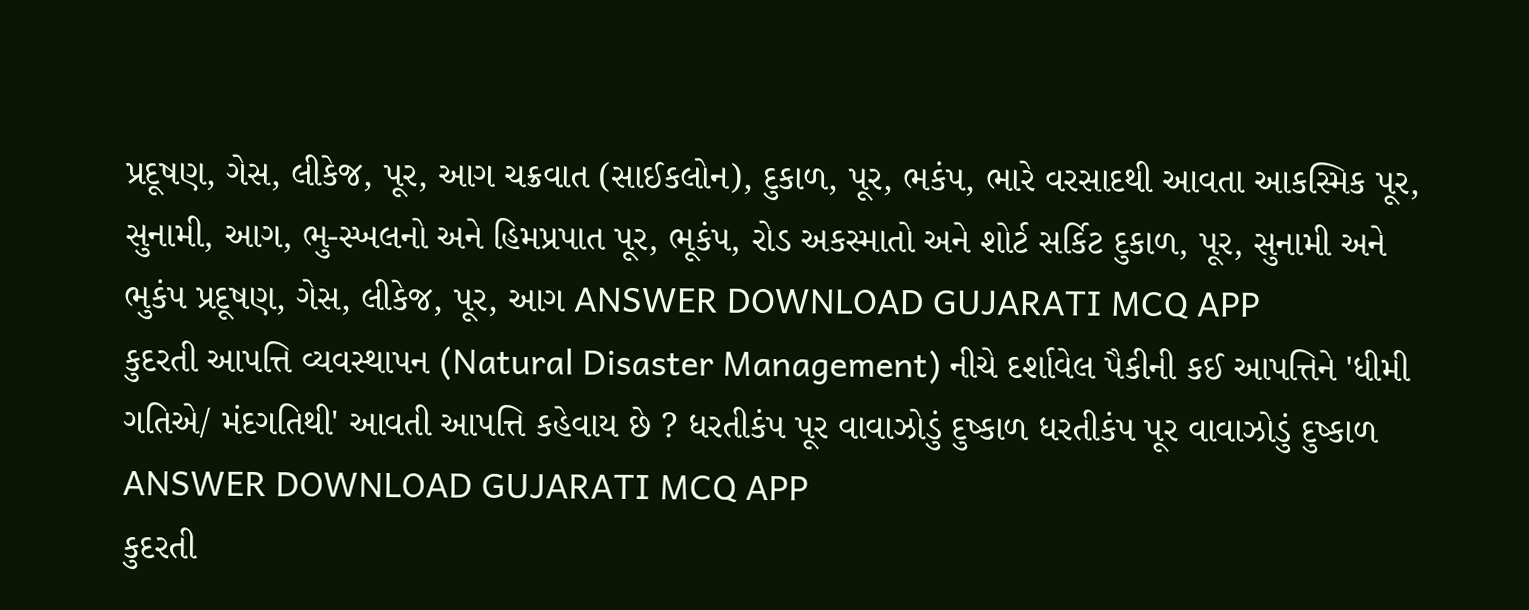પ્રદૂષણ, ગેસ, લીકેજ, પૂર, આગ ચક્રવાત (સાઈકલોન), દુકાળ, પૂર, ભકંપ, ભારે વરસાદથી આવતા આકસ્મિક પૂર, સુનામી, આગ, ભુ-સ્ખલનો અને હિમપ્રપાત પૂર, ભૂકંપ, રોડ અકસ્માતો અને શોર્ટ સર્કિટ દુકાળ, પૂર, સુનામી અને ભુકંપ પ્રદૂષણ, ગેસ, લીકેજ, પૂર, આગ ANSWER DOWNLOAD GUJARATI MCQ APP
કુદરતી આપત્તિ વ્યવસ્થાપન (Natural Disaster Management) નીચે દર્શાવેલ પૈકીની કઈ આપત્તિને 'ધીમી ગતિએ/ મંદગતિથી' આવતી આપત્તિ કહેવાય છે ? ધરતીકંપ પૂર વાવાઝોડું દુષ્કાળ ધરતીકંપ પૂર વાવાઝોડું દુષ્કાળ ANSWER DOWNLOAD GUJARATI MCQ APP
કુદરતી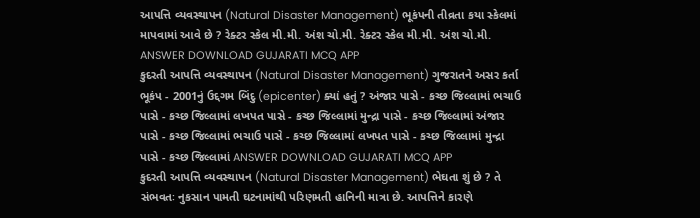આપત્તિ વ્યવસ્થાપન (Natural Disaster Management) ભૂકંપની તીવ્રતા કયા સ્કેલમાં માપવામાં આવે છે ? રેક્ટર સ્કેલ મી.મી. અંશ ચો.મી. રેક્ટર સ્કેલ મી.મી. અંશ ચો.મી. ANSWER DOWNLOAD GUJARATI MCQ APP
કુદરતી આપત્તિ વ્યવસ્થાપન (Natural Disaster Management) ગુજરાતને અસર કર્તા ભૂકંપ - 2001નું ઉદ્દગમ બિંદુ (epicenter) ક્યાં હતું ? અંજાર પાસે - કચ્છ જિલ્લામાં ભચાઉ પાસે - કચ્છ જિલ્લામાં લખપત પાસે - કચ્છ જિલ્લામાં મુન્દ્રા પાસે - કચ્છ જિલ્લામાં અંજાર પાસે - કચ્છ જિલ્લામાં ભચાઉ પાસે - કચ્છ જિલ્લામાં લખપત પાસે - કચ્છ જિલ્લામાં મુન્દ્રા પાસે - કચ્છ જિલ્લામાં ANSWER DOWNLOAD GUJARATI MCQ APP
કુદરતી આપત્તિ વ્યવસ્થાપન (Natural Disaster Management) ભેઘતા શું છે ? તે સંભવતઃ નુકસાન પામતી ઘટનામાંથી પરિણમતી હાનિની માત્રા છે. આપત્તિને કારણે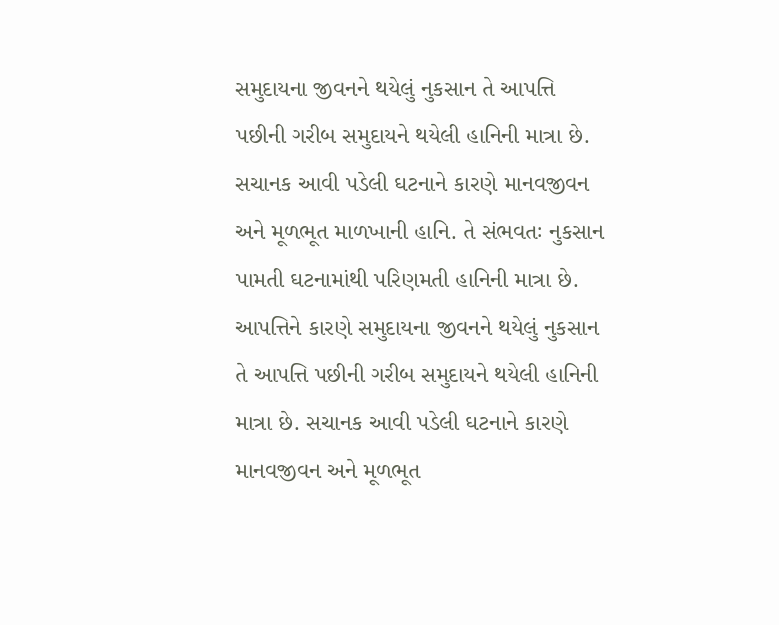સમુદાયના જીવનને થયેલું નુકસાન તે આપત્તિ પછીની ગરીબ સમુદાયને થયેલી હાનિની માત્રા છે. સચાનક આવી પડેલી ઘટનાને કારણે માનવજીવન અને મૂળભૂત માળખાની હાનિ. તે સંભવતઃ નુકસાન પામતી ઘટનામાંથી પરિણમતી હાનિની માત્રા છે. આપત્તિને કારણે સમુદાયના જીવનને થયેલું નુકસાન તે આપત્તિ પછીની ગરીબ સમુદાયને થયેલી હાનિની માત્રા છે. સચાનક આવી પડેલી ઘટનાને કારણે માનવજીવન અને મૂળભૂત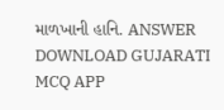માળખાની હાનિ. ANSWER DOWNLOAD GUJARATI MCQ APP